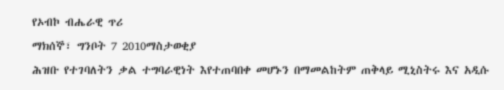የኦብኮ ብሔራዊ ጥሪ
ማክሰኞ፣ ግንቦት 7 2010ማስታወቂያ
ሕዝቡ የተገባለትን ቃል ተግባራዊነት እየተጠባበቀ መሆኑን በማመልከትም ጠቅላይ ሚኒስትሩ እና አዲሱ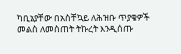ካቢኔያቸው በአስቸኳይ ለሕዝቡ ጥያቄዎች መልስ ለመስጠት ትኩረት እንዲሰጡ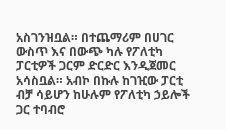አስገንዝቧል። በተጨማሪም በሀገር ውስጥ እና በውጭ ካሉ የፖለቲካ ፓርቲዎች ጋርም ድርድር እንዲጀመር አሳስቧል። አብኮ በኩሉ ከገዢው ፓርቲ ብቻ ሳይሆን ከሁሉም የፖለቲካ ኃይሎች ጋር ተባብሮ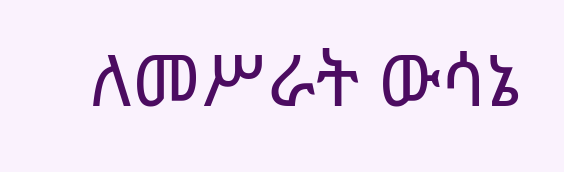ለመሥራት ውሳኔ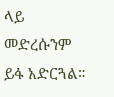ላይ መድረሱንም ይፋ አድርጓል።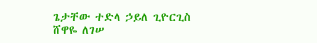ጌታቸው ተድላ ኃይለ ጊዮርጊስ
ሸዋዬ ለገሠ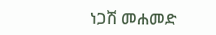ነጋሽ መሐመድ